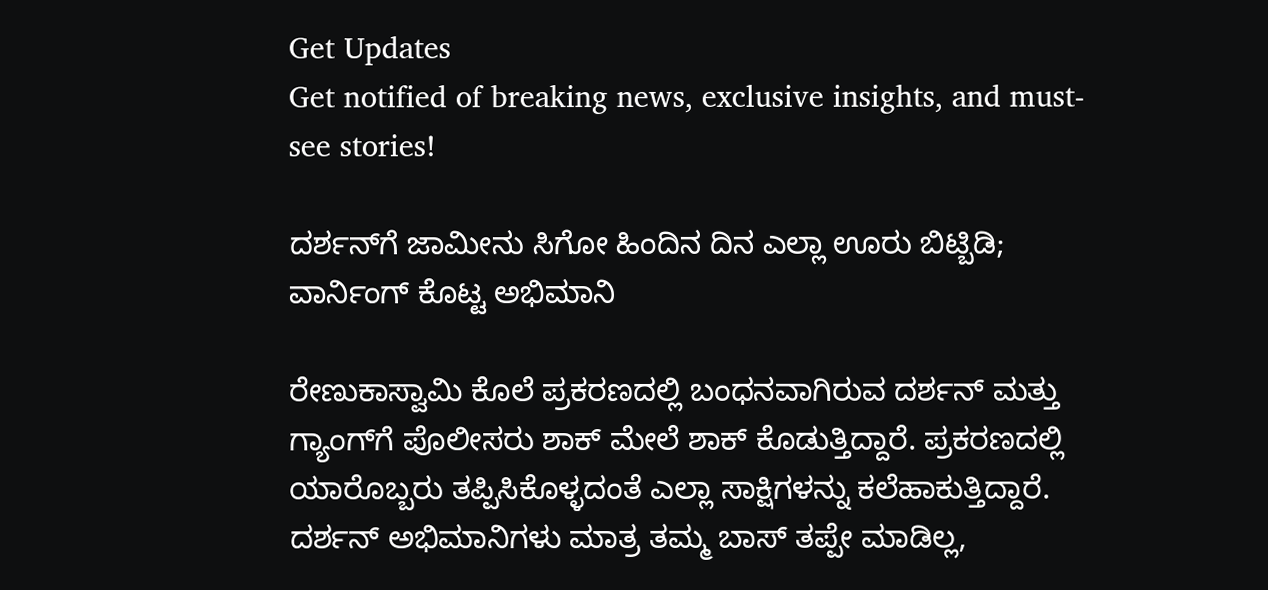Get Updates
Get notified of breaking news, exclusive insights, and must-see stories!

ದರ್ಶನ್‌ಗೆ ಜಾಮೀನು ಸಿಗೋ ಹಿಂದಿನ ದಿನ ಎಲ್ಲಾ ಊರು ಬಿಟ್ಬಿಡಿ; ವಾರ್ನಿಂಗ್ ಕೊಟ್ಟ ಅಭಿಮಾನಿ

ರೇಣುಕಾಸ್ವಾಮಿ ಕೊಲೆ ಪ್ರಕರಣದಲ್ಲಿ ಬಂಧನವಾಗಿರುವ ದರ್ಶನ್ ಮತ್ತು ಗ್ಯಾಂಗ್‌ಗೆ ಪೊಲೀಸರು ಶಾಕ್ ಮೇಲೆ ಶಾಕ್ ಕೊಡುತ್ತಿದ್ದಾರೆ. ಪ್ರಕರಣದಲ್ಲಿ ಯಾರೊಬ್ಬರು ತಪ್ಪಿಸಿಕೊಳ್ಳದಂತೆ ಎಲ್ಲಾ ಸಾಕ್ಷಿಗಳನ್ನು ಕಲೆಹಾಕುತ್ತಿದ್ದಾರೆ. ದರ್ಶನ್ ಅಭಿಮಾನಿಗಳು ಮಾತ್ರ ತಮ್ಮ ಬಾಸ್ ತಪ್ಪೇ ಮಾಡಿಲ್ಲ,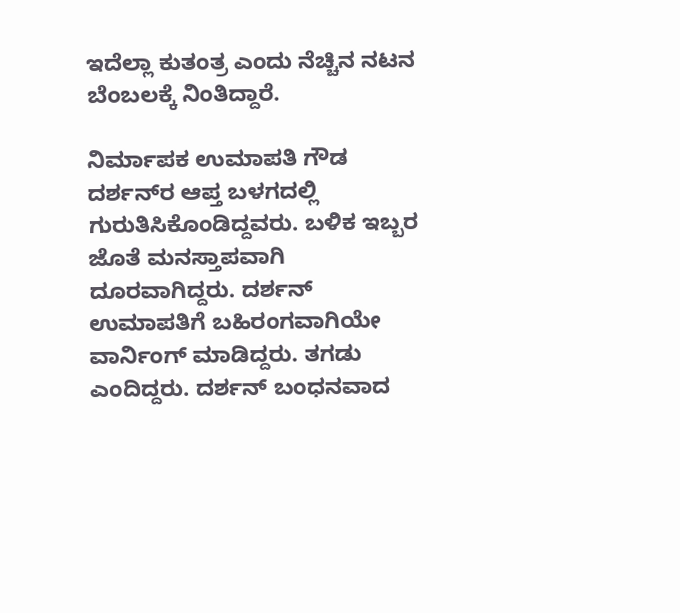ಇದೆಲ್ಲಾ ಕುತಂತ್ರ ಎಂದು ನೆಚ್ಚಿನ ನಟನ ಬೆಂಬಲಕ್ಕೆ ನಿಂತಿದ್ದಾರೆ.

ನಿರ್ಮಾಪಕ ಉಮಾಪತಿ ಗೌಡ ದರ್ಶನ್‌ರ ಆಪ್ತ ಬಳಗದಲ್ಲಿ ಗುರುತಿಸಿಕೊಂಡಿದ್ದವರು. ಬಳಿಕ ಇಬ್ಬರ ಜೊತೆ ಮನಸ್ತಾಪವಾಗಿ ದೂರವಾಗಿದ್ದರು. ದರ್ಶನ್ ಉಮಾಪತಿಗೆ ಬಹಿರಂಗವಾಗಿಯೇ ವಾರ್ನಿಂಗ್ ಮಾಡಿದ್ದರು. ತಗಡು ಎಂದಿದ್ದರು. ದರ್ಶನ್ ಬಂಧನವಾದ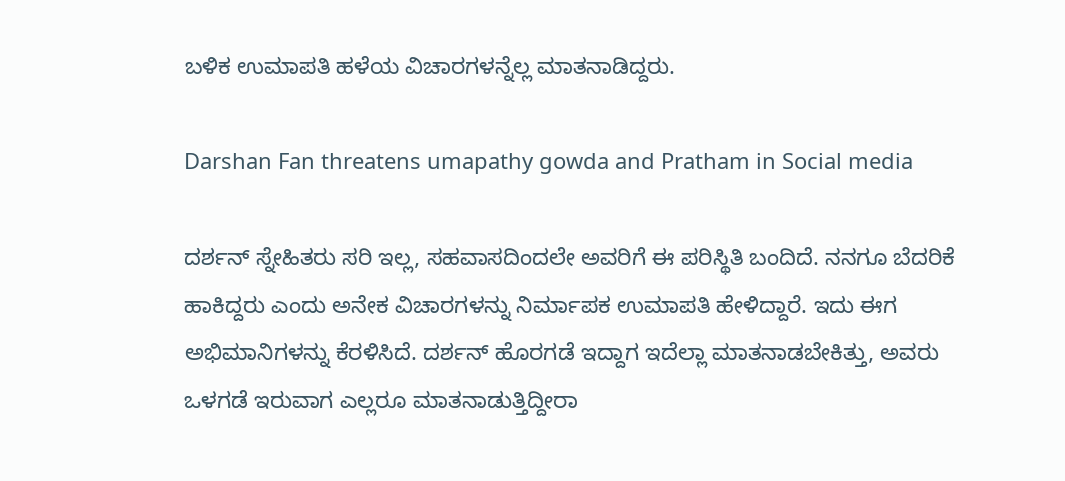ಬಳಿಕ ಉಮಾಪತಿ ಹಳೆಯ ವಿಚಾರಗಳನ್ನೆಲ್ಲ ಮಾತನಾಡಿದ್ದರು.

Darshan Fan threatens umapathy gowda and Pratham in Social media

ದರ್ಶನ್‌ ಸ್ನೇಹಿತರು ಸರಿ ಇಲ್ಲ, ಸಹವಾಸದಿಂದಲೇ ಅವರಿಗೆ ಈ ಪರಿಸ್ಥಿತಿ ಬಂದಿದೆ. ನನಗೂ ಬೆದರಿಕೆ ಹಾಕಿದ್ದರು ಎಂದು ಅನೇಕ ವಿಚಾರಗಳನ್ನು ನಿರ್ಮಾಪಕ ಉಮಾಪತಿ ಹೇಳಿದ್ದಾರೆ. ಇದು ಈಗ ಅಭಿಮಾನಿಗಳನ್ನು ಕೆರಳಿಸಿದೆ. ದರ್ಶನ್ ಹೊರಗಡೆ ಇದ್ದಾಗ ಇದೆಲ್ಲಾ ಮಾತನಾಡಬೇಕಿತ್ತು, ಅವರು ಒಳಗಡೆ ಇರುವಾಗ ಎಲ್ಲರೂ ಮಾತನಾಡುತ್ತಿದ್ದೀರಾ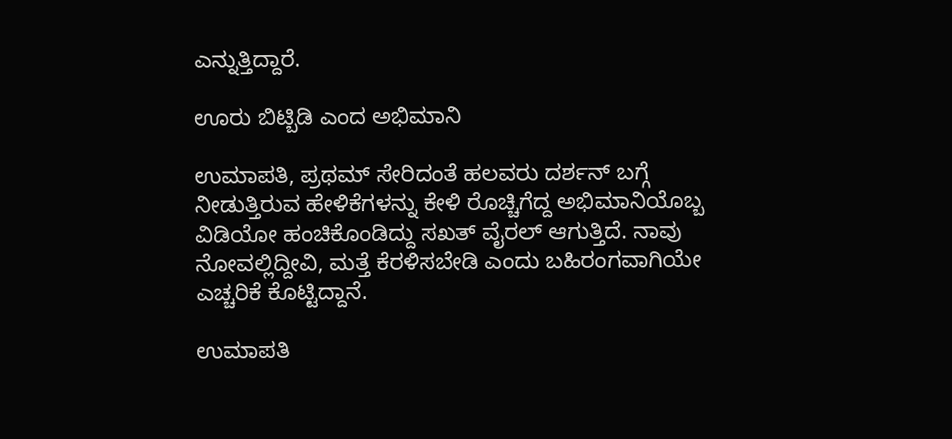ಎನ್ನುತ್ತಿದ್ದಾರೆ.

ಊರು ಬಿಟ್ಬಿಡಿ ಎಂದ ಅಭಿಮಾನಿ

ಉಮಾಪತಿ, ಪ್ರಥಮ್ ಸೇರಿದಂತೆ ಹಲವರು ದರ್ಶನ್ ಬಗ್ಗೆ ನೀಡುತ್ತಿರುವ ಹೇಳಿಕೆಗಳನ್ನು ಕೇಳಿ ರೊಚ್ಚಿಗೆದ್ದ ಅಭಿಮಾನಿಯೊಬ್ಬ ವಿಡಿಯೋ ಹಂಚಿಕೊಂಡಿದ್ದು ಸಖತ್ ವೈರಲ್ ಆಗುತ್ತಿದೆ. ನಾವು ನೋವಲ್ಲಿದ್ದೀವಿ, ಮತ್ತೆ ಕೆರಳಿಸಬೇಡಿ ಎಂದು ಬಹಿರಂಗವಾಗಿಯೇ ಎಚ್ಚರಿಕೆ ಕೊಟ್ಟಿದ್ದಾನೆ.

ಉಮಾಪತಿ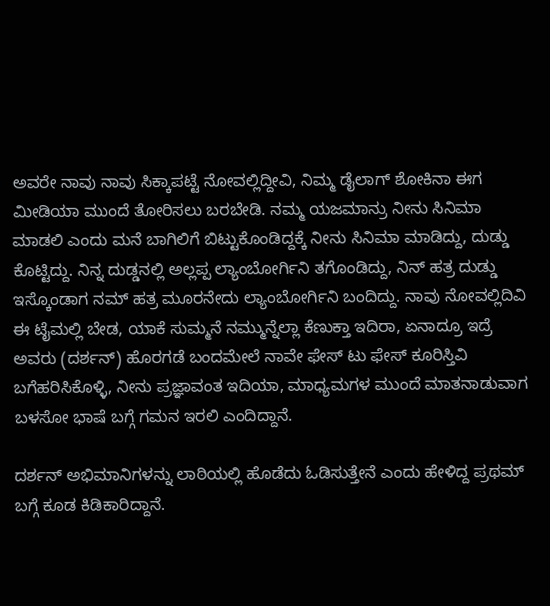ಅವರೇ ನಾವು ನಾವು ಸಿಕ್ಕಾಪಟ್ಟೆ ನೋವಲ್ಲಿದ್ದೀವಿ, ನಿಮ್ಮ ಡೈಲಾಗ್ ಶೋಕಿನಾ ಈಗ ಮೀಡಿಯಾ ಮುಂದೆ ತೋರಿಸಲು ಬರಬೇಡಿ. ನಮ್ಮ ಯಜಮಾನ್ರು ನೀನು ಸಿನಿಮಾ ಮಾಡಲಿ ಎಂದು ಮನೆ ಬಾಗಿಲಿಗೆ ಬಿಟ್ಟುಕೊಂಡಿದ್ದಕ್ಕೆ ನೀನು ಸಿನಿಮಾ ಮಾಡಿದ್ದು, ದುಡ್ಡು ಕೊಟ್ಟಿದ್ದು. ನಿನ್ನ ದುಡ್ಡನಲ್ಲಿ ಅಲ್ಲಪ್ಪ ಲ್ಯಾಂಬೋರ್ಗಿನಿ ತಗೊಂಡಿದ್ದು, ನಿನ್‌ ಹತ್ರ ದುಡ್ಡು ಇಸ್ಕೊಂಡಾಗ ನಮ್ ಹತ್ರ ಮೂರನೇದು ಲ್ಯಾಂಬೋರ್ಗಿನಿ ಬಂದಿದ್ದು. ನಾವು ನೋವಲ್ಲಿದಿವಿ ಈ ಟೈಮಲ್ಲಿ ಬೇಡ, ಯಾಕೆ ಸುಮ್ಮನೆ ನಮ್ಮುನ್ನೆಲ್ಲಾ ಕೆಣುಕ್ತಾ ಇದಿರಾ, ಏನಾದ್ರೂ ಇದ್ರೆ ಅವರು (ದರ್ಶನ್) ಹೊರಗಡೆ ಬಂದಮೇಲೆ ನಾವೇ ಫೇಸ್ ಟು ಫೇಸ್ ಕೂರಿಸ್ತಿವಿ ಬಗೆಹರಿಸಿಕೊಳ್ಳಿ, ನೀನು ಪ್ರಜ್ಞಾವಂತ ಇದಿಯಾ, ಮಾಧ್ಯಮಗಳ ಮುಂದೆ ಮಾತನಾಡುವಾಗ ಬಳಸೋ ಭಾಷೆ ಬಗ್ಗೆ ಗಮನ ಇರಲಿ ಎಂದಿದ್ದಾನೆ.

ದರ್ಶನ್‌ ಅಭಿಮಾನಿಗಳನ್ನು ಲಾಠಿಯಲ್ಲಿ ಹೊಡೆದು ಓಡಿಸುತ್ತೇನೆ ಎಂದು ಹೇಳಿದ್ದ ಪ್ರಥಮ್‌ ಬಗ್ಗೆ ಕೂಡ ಕಿಡಿಕಾರಿದ್ದಾನೆ.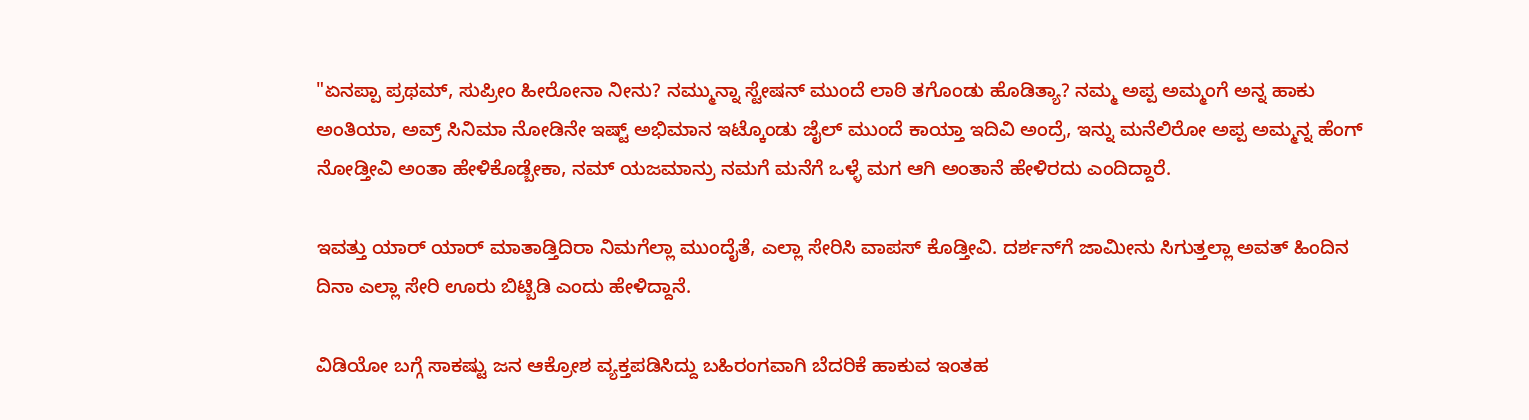"ಏನಪ್ಪಾ ಪ್ರಥಮ್, ಸುಪ್ರೀಂ ಹೀರೋನಾ ನೀನು? ನಮ್ಮುನ್ನಾ ಸ್ಟೇಷನ್ ಮುಂದೆ ಲಾಠಿ ತಗೊಂಡು ಹೊಡಿತ್ಯಾ? ನಮ್ಮ ಅಪ್ಪ ಅಮ್ಮಂಗೆ ಅನ್ನ ಹಾಕು ಅಂತಿಯಾ, ಅವ್ರ್ ಸಿನಿಮಾ ನೋಡಿನೇ ಇಷ್ಟ್ ಅಭಿಮಾನ ಇಟ್ಕೊಂಡು ಜೈಲ್ ಮುಂದೆ ಕಾಯ್ತಾ ಇದಿವಿ ಅಂದ್ರೆ, ಇನ್ನು ಮನೆಲಿರೋ ಅಪ್ಪ ಅಮ್ಮನ್ನ ಹೆಂಗ್ ನೋಡ್ತೀವಿ ಅಂತಾ ಹೇಳಿಕೊಡ್ಬೇಕಾ, ನಮ್ ಯಜಮಾನ್ರು ನಮಗೆ ಮನೆಗೆ ಒಳ್ಳೆ ಮಗ ಆಗಿ ಅಂತಾನೆ ಹೇಳಿರದು ಎಂದಿದ್ದಾರೆ.

ಇವತ್ತು ಯಾರ್ ಯಾರ್ ಮಾತಾಡ್ತಿದಿರಾ ನಿಮಗೆಲ್ಲಾ ಮುಂದೈತೆ, ಎಲ್ಲಾ ಸೇರಿಸಿ ವಾಪಸ್ ಕೊಡ್ತೀವಿ. ದರ್ಶನ್‌ಗೆ ಜಾಮೀನು ಸಿಗುತ್ತಲ್ಲಾ ಅವತ್ ಹಿಂದಿನ ದಿನಾ ಎಲ್ಲಾ ಸೇರಿ ಊರು ಬಿಟ್ಬಿಡಿ ಎಂದು ಹೇಳಿದ್ದಾನೆ.

ವಿಡಿಯೋ ಬಗ್ಗೆ ಸಾಕಷ್ಟು ಜನ ಆಕ್ರೋಶ ವ್ಯಕ್ತಪಡಿಸಿದ್ದು ಬಹಿರಂಗವಾಗಿ ಬೆದರಿಕೆ ಹಾಕುವ ಇಂತಹ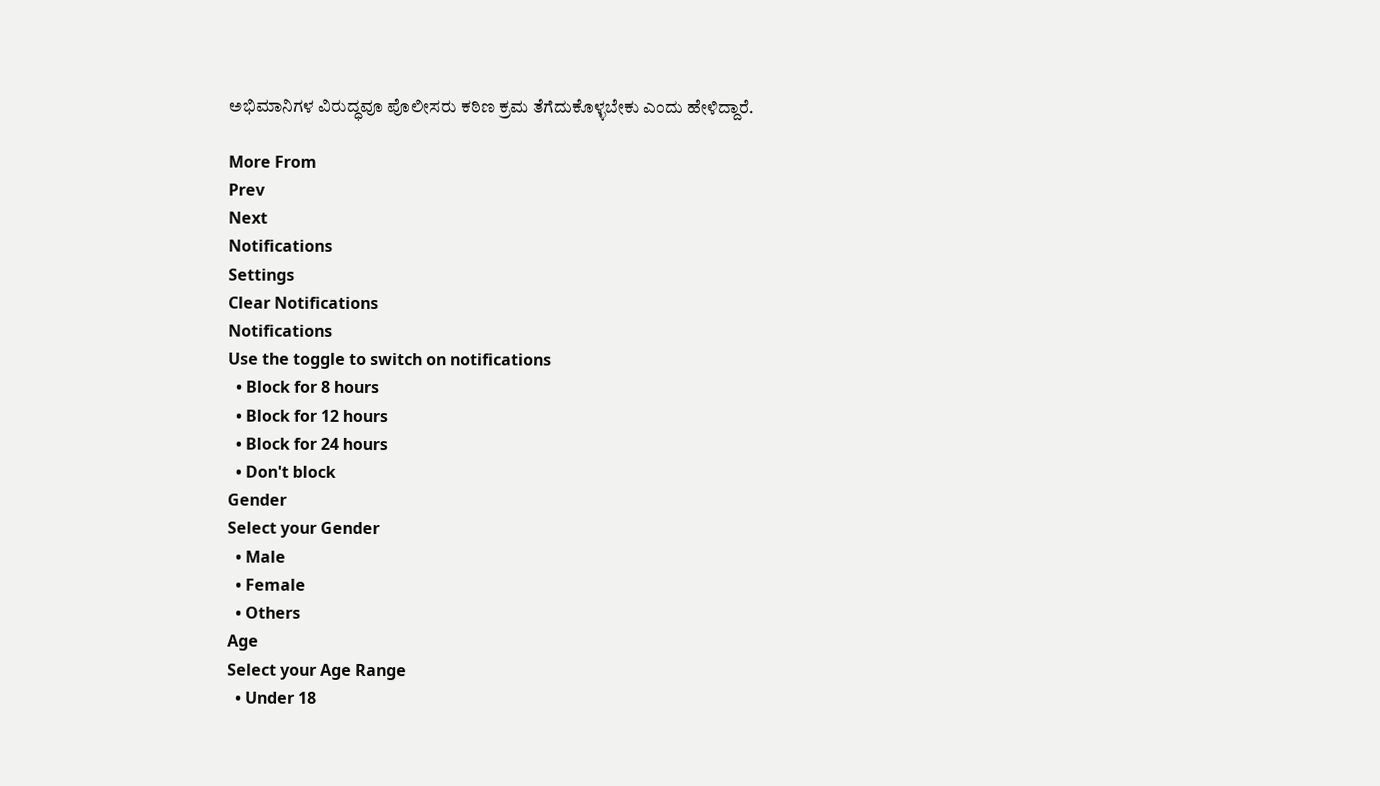ಅಭಿಮಾನಿಗಳ ವಿರುದ್ಧವೂ ಪೊಲೀಸರು ಕಠಿಣ ಕ್ರಮ ತೆಗೆದುಕೊಳ್ಳಬೇಕು ಎಂದು ಹೇಳಿದ್ದಾರೆ.

More From
Prev
Next
Notifications
Settings
Clear Notifications
Notifications
Use the toggle to switch on notifications
  • Block for 8 hours
  • Block for 12 hours
  • Block for 24 hours
  • Don't block
Gender
Select your Gender
  • Male
  • Female
  • Others
Age
Select your Age Range
  • Under 18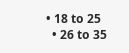• 18 to 25
  • 26 to 35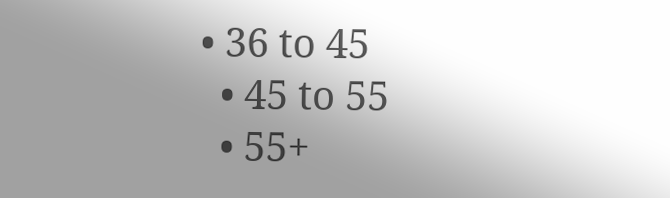• 36 to 45
  • 45 to 55
  • 55+